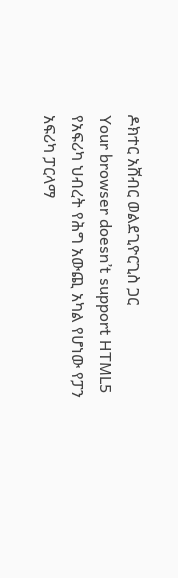ዶክተር አሸብር ወልደጊዮርጊስ ጋር
Your browser doesn’t support HTML5
የአፍሪካ ህብረት የሕግ አውጪ አካል የሆነው የፓን አፍሪካ ፓርላማ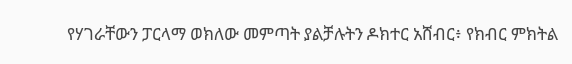የሃገራቸውን ፓርላማ ወክለው መምጣት ያልቻሉትን ዶክተር አሸብር፥ የክብር ምክትል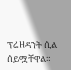ፕሬዘዳንት ሲል ሰይሟቸዋል።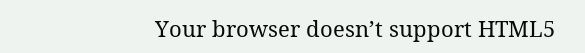Your browser doesn’t support HTML5